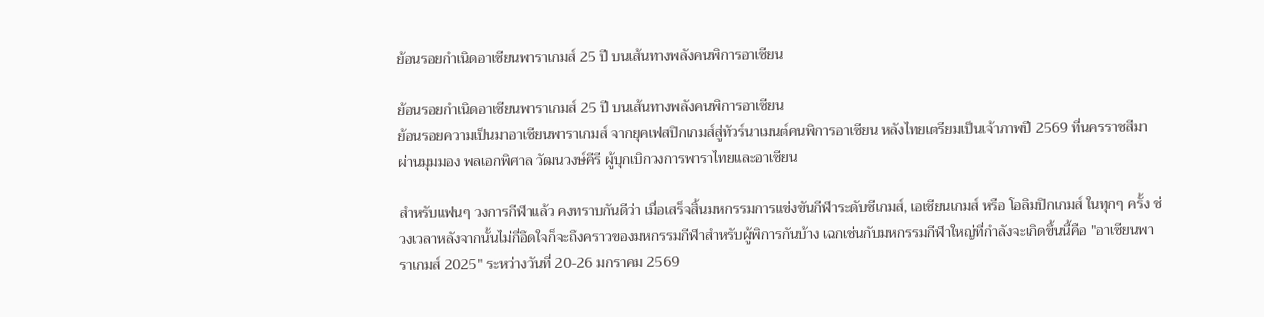ย้อนรอยกำเนิดอาเซียนพาราเกมส์ 25 ปี บนเส้นทางพลังคนพิการอาเซียน

ย้อนรอยกำเนิดอาเซียนพาราเกมส์ 25 ปี บนเส้นทางพลังคนพิการอาเซียน
ย้อนรอยความเป็นมาอาเซียนพาราเกมส์ จากยุคเฟสปิกเกมส์สู่ทัวร์นาเมนต์คนพิการอาเซียน หลังไทยเตรียมเป็นเจ้าภาพปี 2569 ที่นครราชสีมา ผ่านมุมมอง พลเอกพิศาล วัฒนวงษ์คีรี ผู้บุกเบิกวงการพาราไทยและอาเซียน

สำหรับแฟนๆ วงการกีฬาแล้ว คงทราบกันดีว่า เมื่อเสร็จสิ้นมหกรรมการแข่งขันกีฬาระดับซีเกมส์, เอเชียนเกมส์ หรือ โอลิมปิกเกมส์ ในทุกๆ ครั้ง ช่วงเวลาหลังจากนั้นไม่กี่อึดใจก็จะถึงคราวของมหกรรมกีฬาสำหรับผู้พิการกันบ้าง เฉกเช่นกับมหกรรมกีฬาใหญ่ที่กำลังจะเกิดขึ้นนี้คือ "อาเซียนพาราเกมส์ 2025" ระหว่างวันที่ 20-26 มกราคม 2569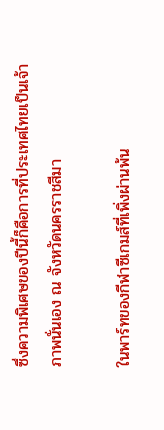ซึ่งความพิเศษของปีนี้ก็คือการที่ประเทศไทยเป็นเจ้าภาพนั่นเอง ณ จังหวัดนครราชสีมา

ในพาร์ทของกีฬาซีเกมส์ที่เพิ่งผ่านพ้น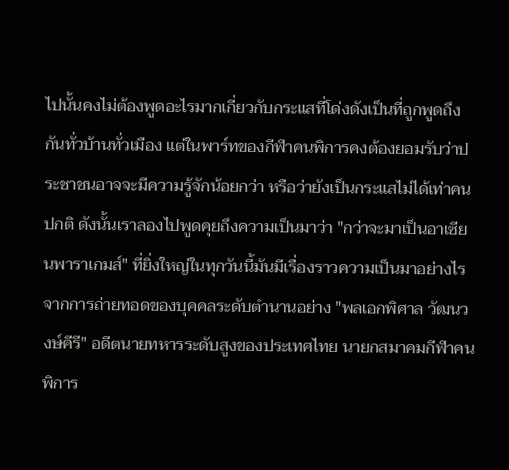ไปนั้นคงไม่ต้องพูดอะไรมากเกี่ยวกับกระแสที่โด่งดังเป็นที่ถูกพูดถึงกันทั่วบ้านทั่วเมือง แต่ในพาร์ทของกีฬาคนพิการคงต้องยอมรับว่าประชาชนอาจจะมีความรู้จักน้อยกว่า หรือว่ายังเป็นกระแสไม่ได้เท่าคนปกติ ดังนั้นเราลองไปพูดคุยถึงความเป็นมาว่า "กว่าจะมาเป็นอาเซียนพาราเกมส์" ที่ยิ่งใหญ่ในทุกวันนี้มันมีเรื่องราวความเป็นมาอย่างไรจากการถ่ายทอดของบุคคลระดับตำนานอย่าง "พลเอกพิศาล วัฒนวงษ์คีรี" อดีตนายทหารระดับสูงของประเทศไทย นายกสมาคมกีฬาคนพิการ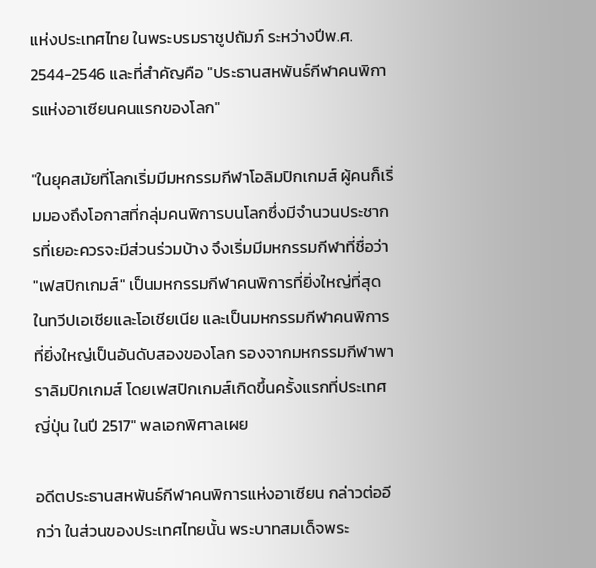แห่งประเทศไทย ในพระบรมราชูปถัมภ์ ระหว่างปีพ.ศ. 2544-2546 และที่สำคัญคือ "ประธานสหพันธ์กีฬาคนพิการแห่งอาเซียนคนแรกของโลก"

"ในยุคสมัยที่โลกเริ่มมีมหกรรมกีฬาโอลิมปิกเกมส์ ผู้คนก็เริ่มมองถึงโอกาสที่กลุ่มคนพิการบนโลกซึ่งมีจำนวนประชากรที่เยอะควรจะมีส่วนร่วมบ้าง จึงเริ่มมีมหกรรมกีฬาที่ชื่อว่า "เฟสปิกเกมส์" เป็นมหกรรมกีฬาคนพิการที่ยิ่งใหญ่ที่สุดในทวีปเอเชียและโอเชียเนีย และเป็นมหกรรมกีฬาคนพิการที่ยิ่งใหญ่เป็นอันดับสองของโลก รองจากมหกรรมกีฬาพาราลิมปิกเกมส์ โดยเฟสปิกเกมส์เกิดขึ้นครั้งแรกที่ประเทศญี่ปุ่น ในปี 2517" พลเอกพิศาลเผย

อดีตประธานสหพันธ์กีฬาคนพิการแห่งอาเซียน กล่าวต่ออีกว่า ในส่วนของประเทศไทยนั้น พระบาทสมเด็จพระ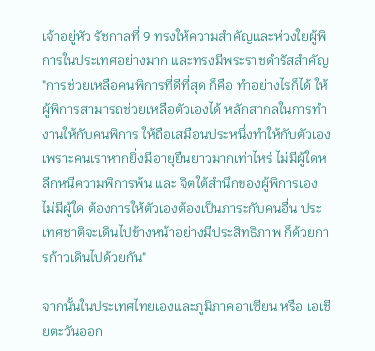เจ้าอยู่หัว รัชกาลที่ 9 ทรงให้ความสำคัญและห่วงใยผู้พิการในประเทศอย่างมาก และทรงมีพระราชดำรัสสำคัญ "การช่วยเหลือคนพิการที่ดีที่สุด ก็คือ ทำอย่างไรก็ได้ ให้ผู้พิการสามารถช่วยเหลือตัวเองได้ หลักสากลในการทำงานให้กับคนพิการ ให้ถือเสมือนประหนึ่งทำให้กับตัวเอง เพราะคนเราหากยิ่งมีอายุยืนยาวมากเท่าไหร่ ไม่มีผู้ใดหลีกหนีความพิการพ้น และ จิตใต้สำนึกของผู้พิการเอง ไม่มีผู้ใด ต้องการให้ตัวเองต้องเป็นภาระกับคนอื่น ประเทศชาติจะเดินไปข้างหน้าอย่างมีประสิทธิภาพ ก็ด้วยการก้าวเดินไปด้วยกัน"

จากนั้นในประเทศไทยเองและภูมิภาคอาเซียน หรือ เอเชียตะวันออก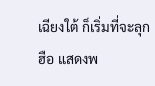เฉียงใต้ ก็เริ่มที่จะลุกฮือ แสดงพ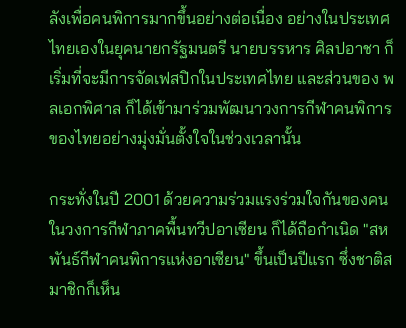ลังเพื่อคนพิการมากขึ้นอย่างต่อเนื่อง อย่างในประเทศไทยเองในยุคนายกรัฐมนตรี นายบรรหาร ศิลปอาชา ก็เริ่มที่จะมีการจัดเฟสปิกในประเทศไทย และส่วนของ พลเอกพิศาล ก็ได้เข้ามาร่วมพัฒนาวงการกีฬาคนพิการของไทยอย่างมุ่งมั่นตั้งใจในช่วงเวลานั้น

กระทั่งในปี 2001 ด้วยความร่วมแรงร่วมใจกันของคนในวงการกีฬาภาคพื้นทวีปอาเซียน ก็ได้ถือกำเนิด "สหพันธ์กีฬาคนพิการแห่งอาเซียน" ขึ้นเป็นปีแรก ซึ่งชาติสมาชิกก็เห็น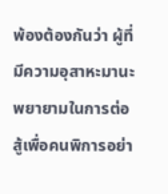พ้องต้องกันว่า ผู้ที่มีความอุสาหะมานะพยายามในการต่อสู้เพื่อคนพิการอย่า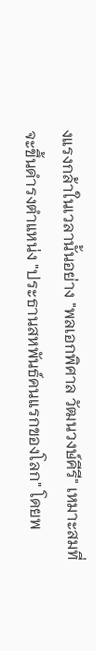งแรงกล้าในเวลานั้นอย่าง "พลเอกพิศาล วัฒนวงษ์คีรี" เหมาะสมที่จะขึ้นดำรงตำแหน่ง "ประธานสหพันธ์คนแรกของโลก" โดยพ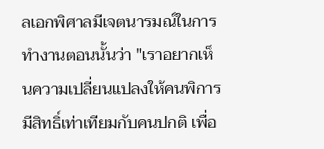ลเอกพิศาลมีเจตนารมณ์ในการทำงานตอนนั้นว่า "เราอยากเห็นความเปลี่ยนแปลงให้คนพิการมีสิทธิ์เท่าเทียมกับคนปกติ เพื่อ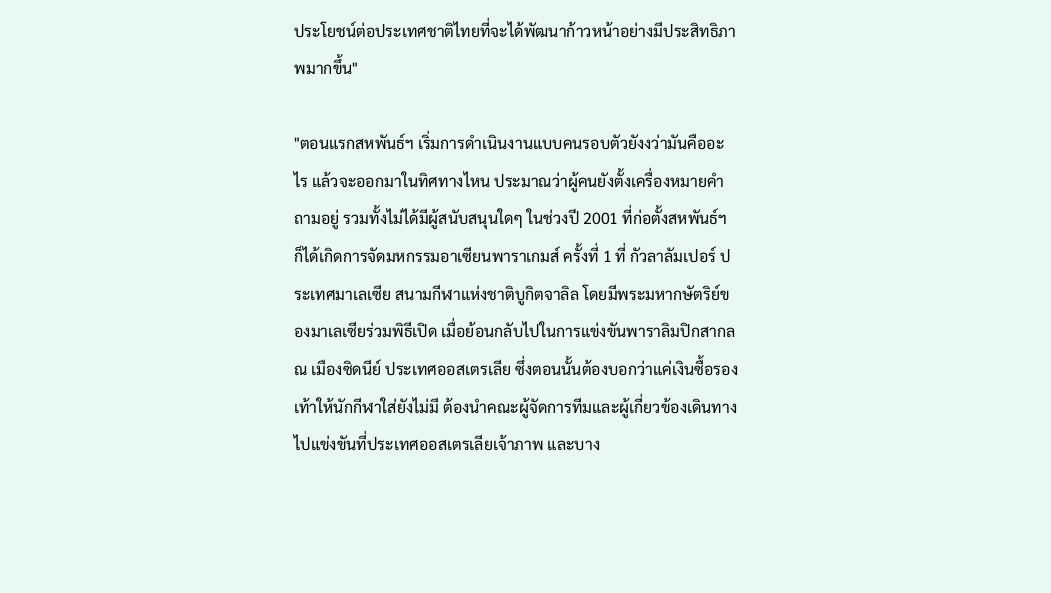ประโยชน์ต่อประเทศชาติไทยที่จะได้พัฒนาก้าวหน้าอย่างมีประสิทธิภาพมากขึ้น"

"ตอนแรกสหพันธ์ฯ เริ่มการดำเนินงานแบบคนรอบตัวยังงว่ามันคืออะไร แล้วจะออกมาในทิศทางไหน ประมาณว่าผู้คนยังตั้งเครื่องหมายคำถามอยู่ รวมทั้งไม่ได้มีผู้สนับสนุนใดๆ ในช่วงปี 2001 ที่ก่อตั้งสหพันธ์ฯ ก็ได้เกิดการจัดมหกรรมอาเซียนพาราเกมส์ ครั้งที่ 1 ที่ กัวลาลัมเปอร์ ประเทศมาเลเซีย สนามกีฬาแห่งชาติบูกิตจาลิล โดยมีพระมหากษัตริย์ของมาเลเซียร่วมพิธีเปิด เมื่อย้อนกลับไปในการแข่งขันพาราลิมปิกสากล ณ เมืองซิดนีย์ ประเทศออสเตรเลีย ซึ่งตอนนั้นต้องบอกว่าแค่เงินซื้อรองเท้าให้นักกีฬาใส่ยังไม่มี ต้องนำคณะผู้จัดการทีมและผู้เกี่ยวข้องเดินทางไปแข่งขันที่ประเทศออสเตรเลียเจ้าภาพ และบาง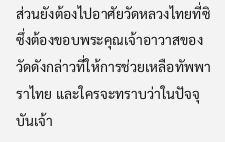ส่วนยังต้องไปอาศัยวัดหลวงไทยที่ซิ  ซึ่งต้องขอบพระคุณเจ้าอาวาสของวัดดังกล่าวที่ให้การช่วยเหลือทัพพาราไทย และใครจะทราบว่าในปัจจุบันเจ้า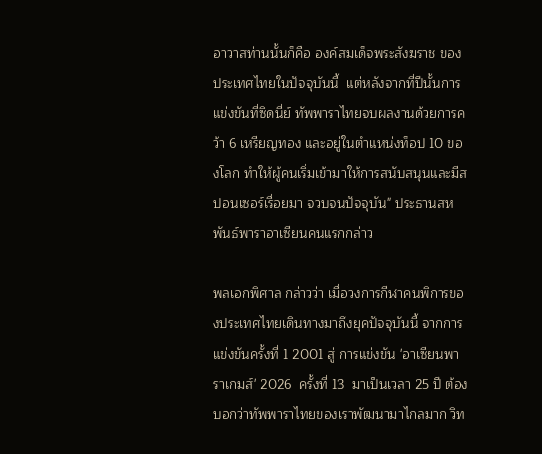อาวาสท่านนั้นก็คือ องค์สมเด็จพระสังฆราช ของประเทศไทยในปัจจุบันนี้  แต่หลังจากที่ปีนั้นการแข่งขันที่ซิดนี่ย์ ทัพพาราไทยจบผลงานด้วยการคว้า 6 เหรียญทอง และอยู่ในตำแหน่งท็อป 10 ของโลก ทำให้ผู้คนเริ่มเข้ามาให้การสนับสนุนและมีสปอนเซอร์เรื่อยมา จวบจนปัจจุบัน" ประธานสหพันธ์พาราอาเซียนคนแรกกล่าว

พลเอกพิศาล กล่าวว่า เมื่อวงการกีฬาคนพิการของประเทศไทยเดินทางมาถึงยุคปัจจุบันนี้ จากการแข่งขันครั้งที่ 1 2001 สู่ การแข่งขัน 'อาเซียนพาราเกมส์' 2026  ครั้งที่ 13  มาเป็นเวลา 25 ปี ต้องบอกว่าทัพพาราไทยของเราพัฒนามาไกลมาก วิท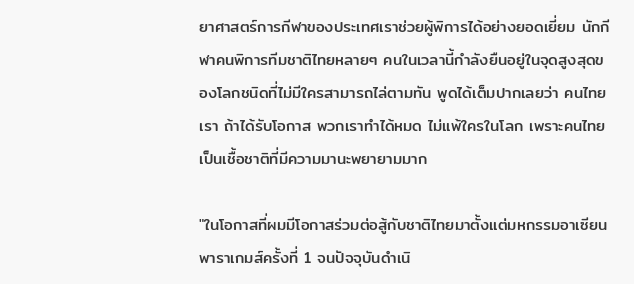ยาศาสตร์การกีฬาของประเทศเราช่วยผู้พิการได้อย่างยอดเยี่ยม นักกีฬาคนพิการทีมชาติไทยหลายๆ คนในเวลานี้กำลังยืนอยู่ในจุดสูงสุดของโลกชนิดที่ไม่มีใครสามารถไล่ตามทัน พูดได้เต็มปากเลยว่า คนไทยเรา ถ้าได้รับโอกาส พวกเราทำได้หมด ไม่แพ้ใครในโลก เพราะคนไทยเป็นเชื้อชาติที่มีความมานะพยายามมาก

"ในโอกาสที่ผมมีโอกาสร่วมต่อสู้กับชาติไทยมาตั้งแต่มหกรรมอาเซียนพาราเกมส์ครั้งที่ 1 จนปัจจุบันดำเนิ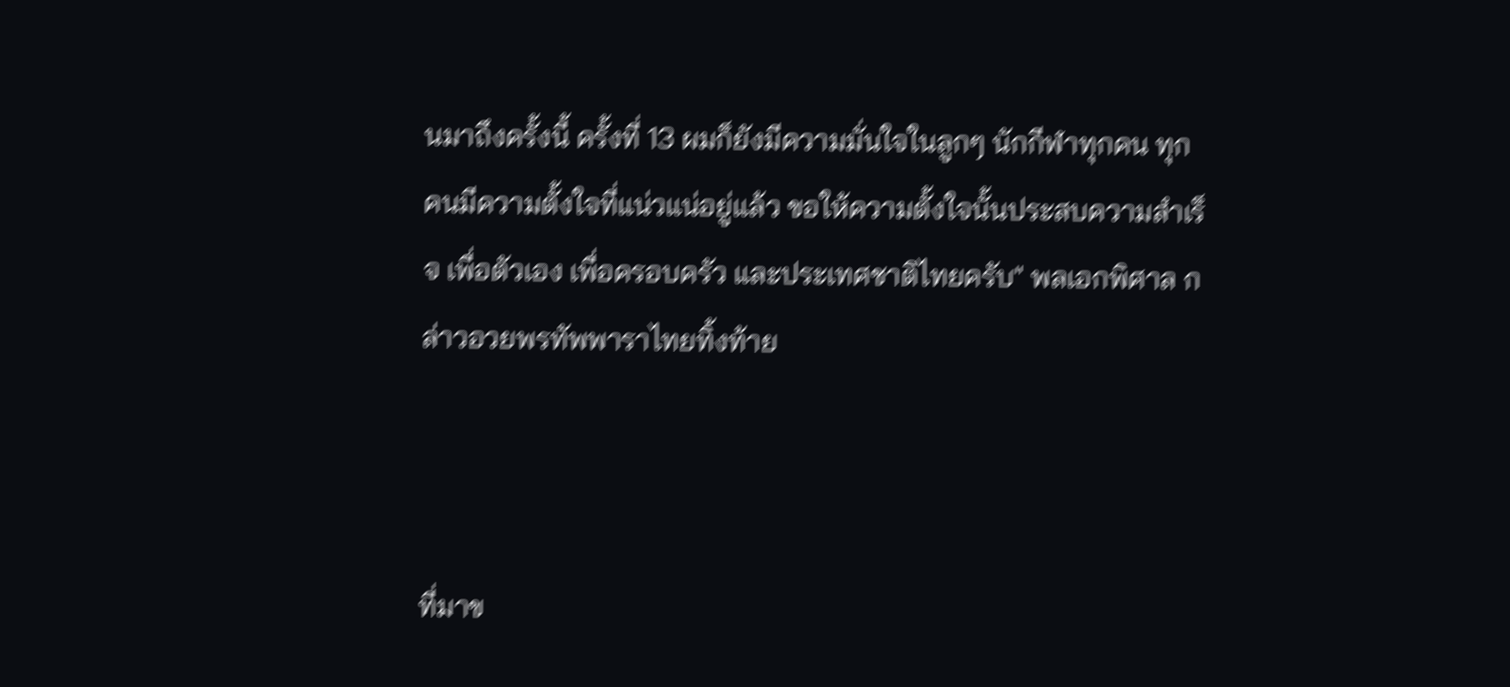นมาถึงครั้งนี้ ครั้งที่ 13 ผมก็ยังมีความมั่นใจในลูกๆ นักกีฬาทุกคน ทุกคนมีความตั้งใจที่แน่วแน่อยู่แล้ว ขอให้ความตั้งใจนั้นประสบความสำเร็จ เพื่อตัวเอง เพื่อครอบครัว และประเทศชาติไทยครับ" พลเอกพิศาล กล่าวอวยพรทัพพาราไทยทิ้งท้าย



ที่มาข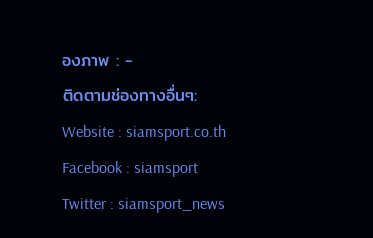องภาพ : -
ติดตามช่องทางอื่นๆ:
Website : siamsport.co.th
Facebook : siamsport
Twitter : siamsport_news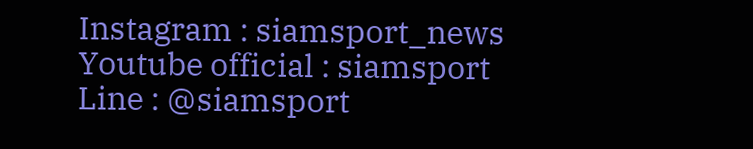Instagram : siamsport_news
Youtube official : siamsport
Line : @siamsport